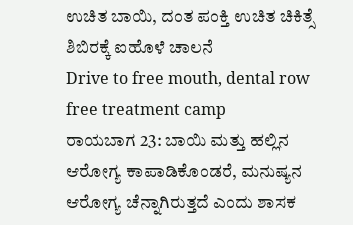ಉಚಿತ ಬಾಯಿ, ದಂತ ಪಂಕ್ತಿ ಉಚಿತ ಚಿಕಿತ್ಸೆ ಶಿಬಿರಕ್ಕೆ ಐಹೊಳೆ ಚಾಲನೆ
Drive to free mouth, dental row free treatment camp
ರಾಯಬಾಗ 23: ಬಾಯಿ ಮತ್ತು ಹಲ್ಲಿನ ಆರೋಗ್ಯ ಕಾಪಾಡಿಕೊಂಡರೆ, ಮನುಷ್ಯನ ಆರೋಗ್ಯ ಚೆನ್ನಾಗಿರುತ್ತದೆ ಎಂದು ಶಾಸಕ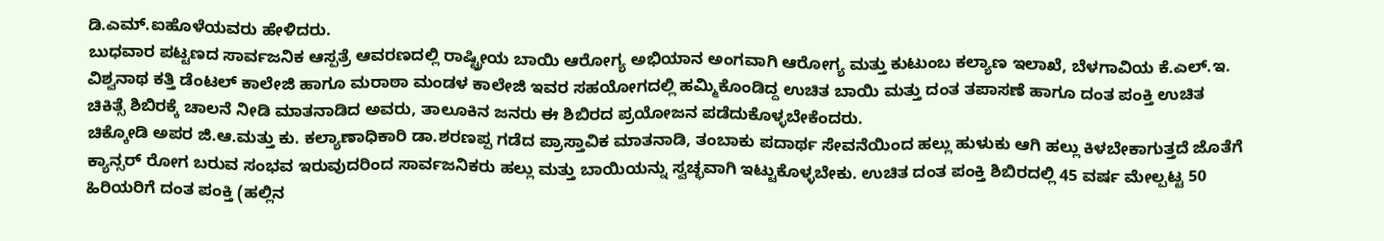ಡಿ.ಎಮ್.ಐಹೊಳೆಯವರು ಹೇಳಿದರು.
ಬುಧವಾರ ಪಟ್ಟಣದ ಸಾರ್ವಜನಿಕ ಆಸ್ಪತ್ರೆ ಆವರಣದಲ್ಲಿ ರಾಷ್ಟ್ರೀಯ ಬಾಯಿ ಆರೋಗ್ಯ ಅಭಿಯಾನ ಅಂಗವಾಗಿ ಆರೋಗ್ಯ ಮತ್ತು ಕುಟುಂಬ ಕಲ್ಯಾಣ ಇಲಾಖೆ, ಬೆಳಗಾವಿಯ ಕೆ.ಎಲ್.ಇ. ವಿಶ್ವನಾಥ ಕತ್ತಿ ಡೆಂಟಲ್ ಕಾಲೇಜಿ ಹಾಗೂ ಮರಾಠಾ ಮಂಡಳ ಕಾಲೇಜಿ ಇವರ ಸಹಯೋಗದಲ್ಲಿ ಹಮ್ಮಿಕೊಂಡಿದ್ದ ಉಚಿತ ಬಾಯಿ ಮತ್ತು ದಂತ ತಪಾಸಣೆ ಹಾಗೂ ದಂತ ಪಂಕ್ತಿ ಉಚಿತ ಚಿಕಿತ್ಸೆ ಶಿಬಿರಕ್ಕೆ ಚಾಲನೆ ನೀಡಿ ಮಾತನಾಡಿದ ಅವರು, ತಾಲೂಕಿನ ಜನರು ಈ ಶಿಬಿರದ ಪ್ರಯೋಜನ ಪಡೆದುಕೊಳ್ಳಬೇಕೆಂದರು.
ಚಿಕ್ಕೋಡಿ ಅಪರ ಜಿ.ಆ.ಮತ್ತು ಕು. ಕಲ್ಯಾಣಾಧಿಕಾರಿ ಡಾ.ಶರಣಪ್ಪ ಗಡೆದ ಪ್ರಾಸ್ತಾವಿಕ ಮಾತನಾಡಿ, ತಂಬಾಕು ಪದಾರ್ಥ ಸೇವನೆಯಿಂದ ಹಲ್ಲು ಹುಳುಕು ಆಗಿ ಹಲ್ಲು ಕಿಳಬೇಕಾಗುತ್ತದೆ ಜೊತೆಗೆ ಕ್ಯಾನ್ಸರ್ ರೋಗ ಬರುವ ಸಂಭವ ಇರುವುದರಿಂದ ಸಾರ್ವಜನಿಕರು ಹಲ್ಲು ಮತ್ತು ಬಾಯಿಯನ್ನು ಸ್ವಚ್ಛವಾಗಿ ಇಟ್ಟುಕೊಳ್ಳಬೇಕು. ಉಚಿತ ದಂತ ಪಂಕ್ತಿ ಶಿಬಿರದಲ್ಲಿ 45 ವರ್ಷ ಮೇಲ್ಪಟ್ಟ 50 ಹಿರಿಯರಿಗೆ ದಂತ ಪಂಕ್ತಿ (ಹಲ್ಲಿನ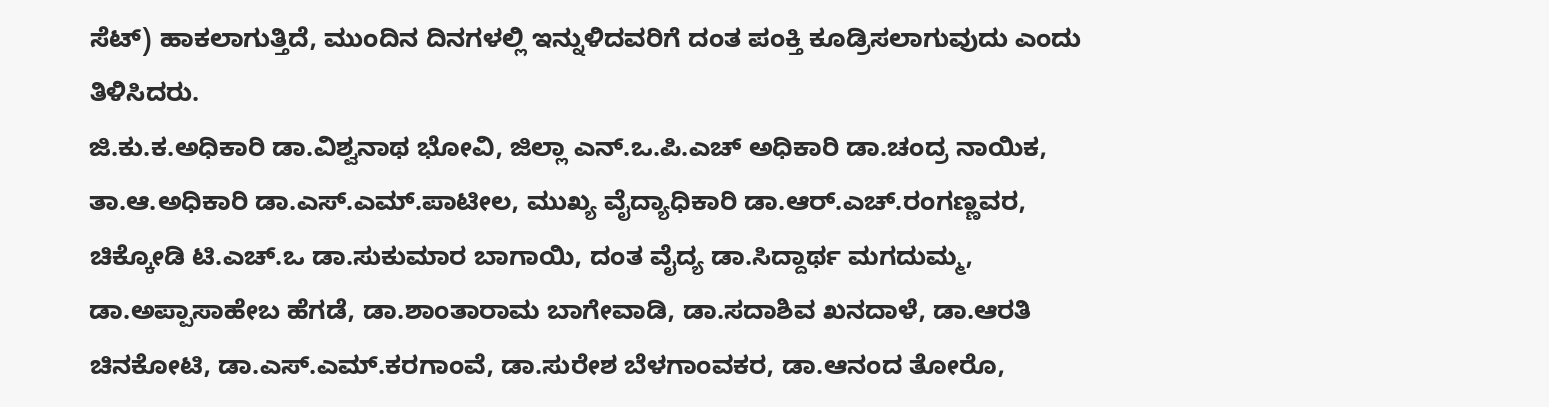ಸೆಟ್) ಹಾಕಲಾಗುತ್ತಿದೆ, ಮುಂದಿನ ದಿನಗಳಲ್ಲಿ ಇನ್ನುಳಿದವರಿಗೆ ದಂತ ಪಂಕ್ತಿ ಕೂಡ್ರಿಸಲಾಗುವುದು ಎಂದು ತಿಳಿಸಿದರು.
ಜಿ.ಕು.ಕ.ಅಧಿಕಾರಿ ಡಾ.ವಿಶ್ವನಾಥ ಭೋವಿ, ಜಿಲ್ಲಾ ಎನ್.ಒ.ಪಿ.ಎಚ್ ಅಧಿಕಾರಿ ಡಾ.ಚಂದ್ರ ನಾಯಿಕ, ತಾ.ಆ.ಅಧಿಕಾರಿ ಡಾ.ಎಸ್.ಎಮ್.ಪಾಟೀಲ, ಮುಖ್ಯ ವೈದ್ಯಾಧಿಕಾರಿ ಡಾ.ಆರ್.ಎಚ್.ರಂಗಣ್ಣವರ, ಚಿಕ್ಕೋಡಿ ಟಿ.ಎಚ್.ಒ ಡಾ.ಸುಕುಮಾರ ಬಾಗಾಯಿ, ದಂತ ವೈದ್ಯ ಡಾ.ಸಿದ್ದಾರ್ಥ ಮಗದುಮ್ಮ, ಡಾ.ಅಪ್ಪಾಸಾಹೇಬ ಹೆಗಡೆ, ಡಾ.ಶಾಂತಾರಾಮ ಬಾಗೇವಾಡಿ, ಡಾ.ಸದಾಶಿವ ಖನದಾಳೆ, ಡಾ.ಆರತಿ ಚಿನಕೋಟಿ, ಡಾ.ಎಸ್.ಎಮ್.ಕರಗಾಂವೆ, ಡಾ.ಸುರೇಶ ಬೆಳಗಾಂವಕರ, ಡಾ.ಆನಂದ ತೋರೊ,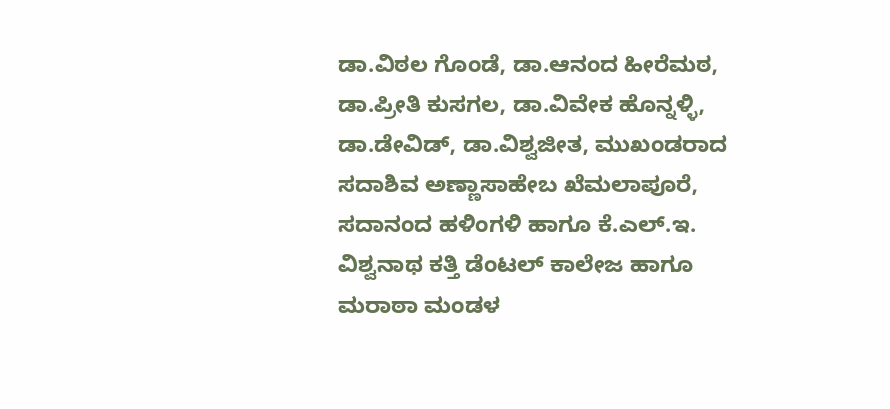ಡಾ.ವಿಠಲ ಗೊಂಡೆ, ಡಾ.ಆನಂದ ಹೀರೆಮಠ, ಡಾ.ಪ್ರೀತಿ ಕುಸಗಲ, ಡಾ.ವಿವೇಕ ಹೊನ್ನಳ್ಳಿ, ಡಾ.ಡೇವಿಡ್, ಡಾ.ವಿಶ್ವಜೀತ, ಮುಖಂಡರಾದ ಸದಾಶಿವ ಅಣ್ಣಾಸಾಹೇಬ ಖೆಮಲಾಪೂರೆ, ಸದಾನಂದ ಹಳಿಂಗಳಿ ಹಾಗೂ ಕೆ.ಎಲ್.ಇ. ವಿಶ್ವನಾಥ ಕತ್ತಿ ಡೆಂಟಲ್ ಕಾಲೇಜ ಹಾಗೂ ಮರಾಠಾ ಮಂಡಳ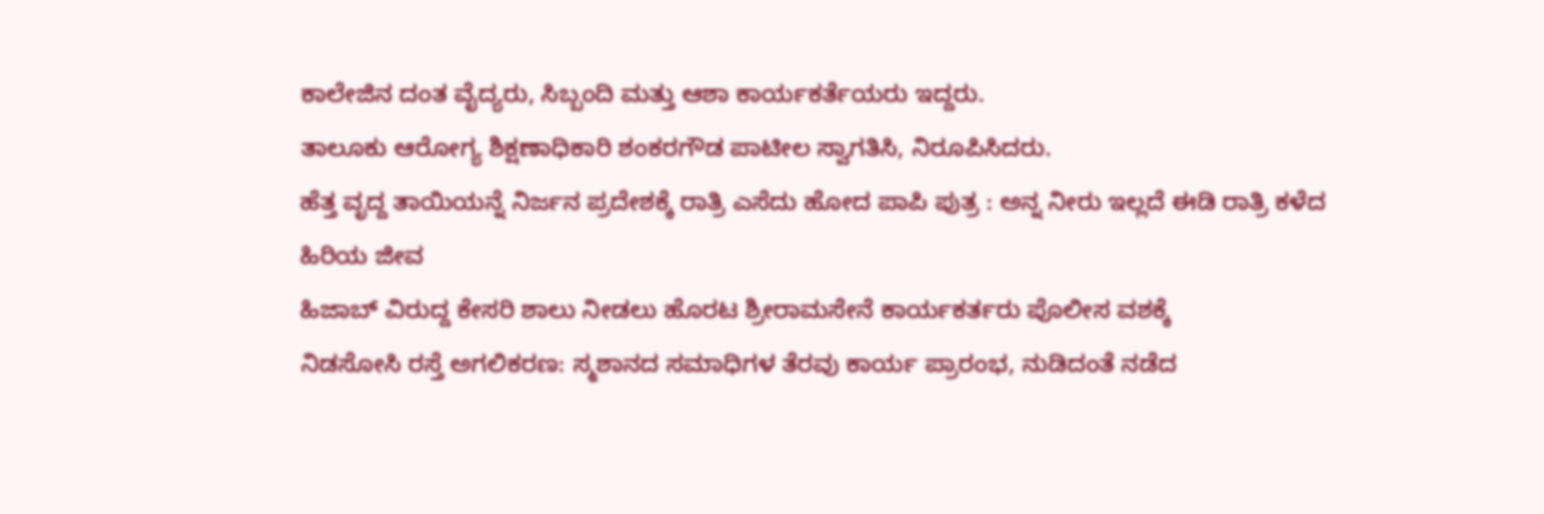ಕಾಲೇಜಿನ ದಂತ ವೈದ್ಯರು, ಸಿಬ್ಬಂದಿ ಮತ್ತು ಆಶಾ ಕಾರ್ಯಕರ್ತೆಯರು ಇದ್ದರು.
ತಾಲೂಕು ಆರೋಗ್ಯ ಶಿಕ್ಷಣಾಧಿಕಾರಿ ಶಂಕರಗೌಡ ಪಾಟೀಲ ಸ್ವಾಗತಿಸಿ, ನಿರೂಪಿಸಿದರು.
ಹೆತ್ತ ವೃದ್ದ ತಾಯಿಯನ್ನೆ ನಿರ್ಜನ ಪ್ರದೇಶಕ್ಕೆ ರಾತ್ರಿ ಎಸೆದು ಹೋದ ಪಾಪಿ ಪುತ್ರ : ಅನ್ನ ನೀರು ಇಲ್ಲದೆ ಈಡಿ ರಾತ್ರಿ ಕಳೆದ ಹಿರಿಯ ಜೀವ
ಹಿಜಾಬ್ ವಿರುದ್ದ ಕೇಸರಿ ಶಾಲು ನೀಡಲು ಹೊರಟ ಶ್ರೀರಾಮಸೇನೆ ಕಾರ್ಯಕರ್ತರು ಪೊಲೀಸ ವಶಕ್ಕೆ
ನಿಡಸೋಸಿ ರಸ್ತೆ ಅಗಲಿಕರಣ: ಸ್ಮಶಾನದ ಸಮಾಧಿಗಳ ತೆರವು ಕಾರ್ಯ ಪ್ರಾರಂಭ, ನುಡಿದಂತೆ ನಡೆದ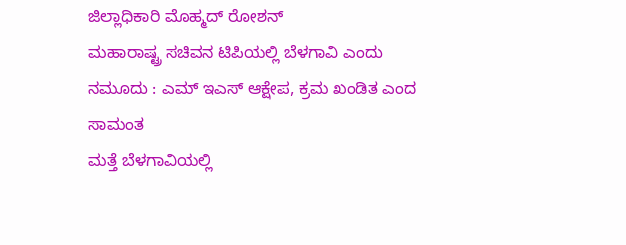ಜಿಲ್ಲಾಧಿಕಾರಿ ಮೊಹ್ಮದ್ ರೋಶನ್
ಮಹಾರಾಷ್ಟ್ರ ಸಚಿವನ ಟಿಪಿಯಲ್ಲಿ ಬೆಳಗಾವಿ ಎಂದು ನಮೂದು : ಎಮ್ ಇಎಸ್ ಆಕ್ಷೇಪ, ಕ್ರಮ ಖಂಡಿತ ಎಂದ ಸಾಮಂತ
ಮತ್ತೆ ಬೆಳಗಾವಿಯಲ್ಲಿ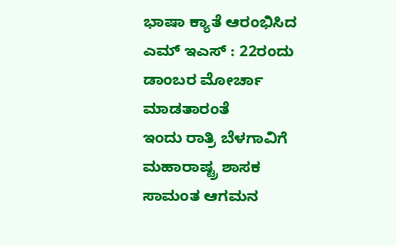ಭಾಷಾ ಕ್ಯಾತೆ ಆರಂಭಿಸಿದ ಎಮ್ ಇಎಸ್ : 22ರಂದು ಡಾಂಬರ ಮೋರ್ಚಾ ಮಾಡತಾರಂತೆ
ಇಂದು ರಾತ್ರಿ ಬೆಳಗಾವಿಗೆ ಮಹಾರಾಷ್ಟ್ರ ಶಾಸಕ ಸಾಮಂತ ಆಗಮನ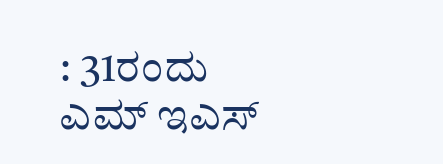: 31ರಂದು ಎಮ್ ಇಎಸ್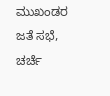ಮುಖಂಡರ ಜತೆ ಸಭೆ, ಚರ್ಚೆ